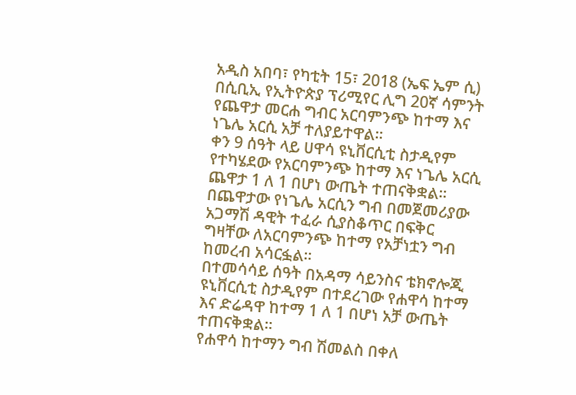አዲስ አበባ፣ የካቲት 15፣ 2018 (ኤፍ ኤም ሲ) በሲቢኢ የኢትዮጵያ ፕሪሚየር ሊግ 20ኛ ሳምንት የጨዋታ መርሐ ግብር አርባምንጭ ከተማ እና ነጌሌ አርሲ አቻ ተለያይተዋል።
ቀን 9 ሰዓት ላይ ሀዋሳ ዩኒቨርሲቲ ስታዲየም የተካሄደው የአርባምንጭ ከተማ እና ነጌሌ አርሲ ጨዋታ 1 ለ 1 በሆነ ውጤት ተጠናቅቋል።
በጨዋታው የነጌሌ አርሲን ግብ በመጀመሪያው አጋማሽ ዳዊት ተፈራ ሲያስቆጥር በፍቅር ግዛቸው ለአርባምንጭ ከተማ የአቻነቷን ግብ ከመረብ አሳርፏል።
በተመሳሳይ ሰዓት በአዳማ ሳይንስና ቴክኖሎጂ ዩኒቨርሲቲ ስታዲየም በተደረገው የሐዋሳ ከተማ እና ድሬዳዋ ከተማ 1 ለ 1 በሆነ አቻ ውጤት ተጠናቅቋል።
የሐዋሳ ከተማን ግብ ሽመልስ በቀለ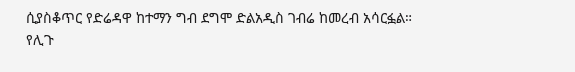ሲያስቆጥር የድሬዳዋ ከተማን ግብ ደግሞ ድልአዲስ ገብሬ ከመረብ አሳርፏል።
የሊጉ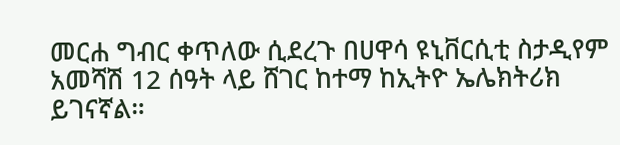መርሐ ግብር ቀጥለው ሲደረጉ በሀዋሳ ዩኒቨርሲቲ ስታዲየም አመሻሽ 12 ሰዓት ላይ ሸገር ከተማ ከኢትዮ ኤሌክትሪክ ይገናኛል።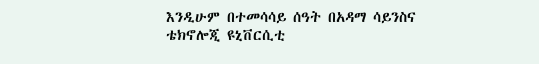እንዲሁም በተመሳሳይ ሰዓት በአዳማ ሳይንስና ቴክኖሎጂ ዩኒቨርሲቲ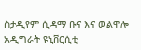ስታዲየም ሲዳማ ቡና እና ወልዋሎ አዲግራት ዩኒቨርሲቲ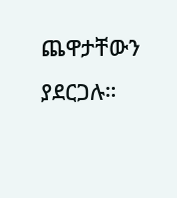ጨዋታቸውን ያደርጋሉ።